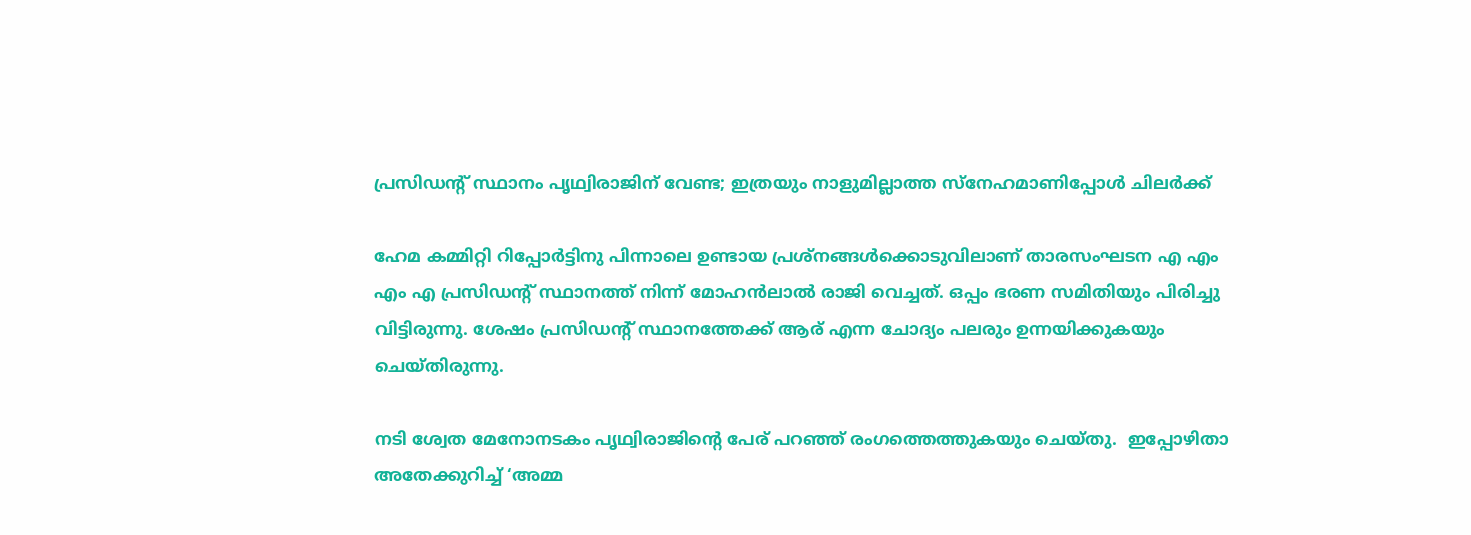പ്രസിഡന്റ് സ്ഥാനം പൃഥ്വിരാജിന് വേണ്ട; ഇത്രയും നാളുമില്ലാത്ത സ്നേഹമാണിപ്പോൾ ചിലർക്ക്

ഹേമ കമ്മിറ്റി റിപ്പോർട്ടിനു പിന്നാലെ ഉണ്ടായ പ്രശ്നങ്ങൾക്കൊടുവിലാണ് താരസംഘടന എ എം എം എ പ്രസിഡന്റ് സ്ഥാനത്ത് നിന്ന് മോഹൻലാൽ രാജി വെച്ചത്. ഒപ്പം ഭരണ സമിതിയും പിരിച്ചു വിട്ടിരുന്നു. ശേഷം പ്രസിഡന്റ് സ്ഥാനത്തേക്ക് ആര് എന്ന ചോദ്യം പലരും ഉന്നയിക്കുകയും ചെയ്തിരുന്നു.

നടി ശ്വേത മേനോനടകം പൃഥ്വിരാജിന്റെ പേര് പറഞ്ഞ് രംഗത്തെത്തുകയും ചെയ്തു.  ഇപ്പോഴിതാ അതേക്കുറിച്ച് ‘അമ്മ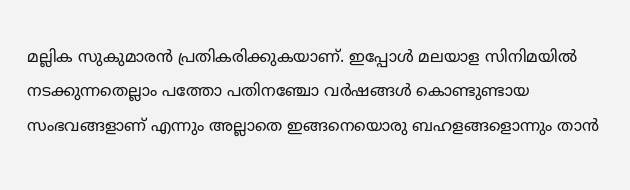മല്ലിക സുകുമാരൻ പ്രതികരിക്കുകയാണ്. ഇപ്പോൾ മലയാള സിനിമയിൽ നടക്കുന്നതെല്ലാം പത്തോ പതിനഞ്ചോ വർഷങ്ങൾ കൊണ്ടുണ്ടായ സംഭവങ്ങളാണ് എന്നും അല്ലാതെ ഇങ്ങനെയൊരു ബഹളങ്ങളൊന്നും താൻ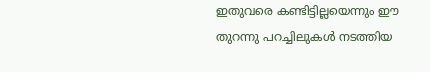ഇതുവരെ കണ്ടിട്ടില്ലയെന്നും ഈ തുറന്നു പറച്ചിലുകൾ നടത്തിയ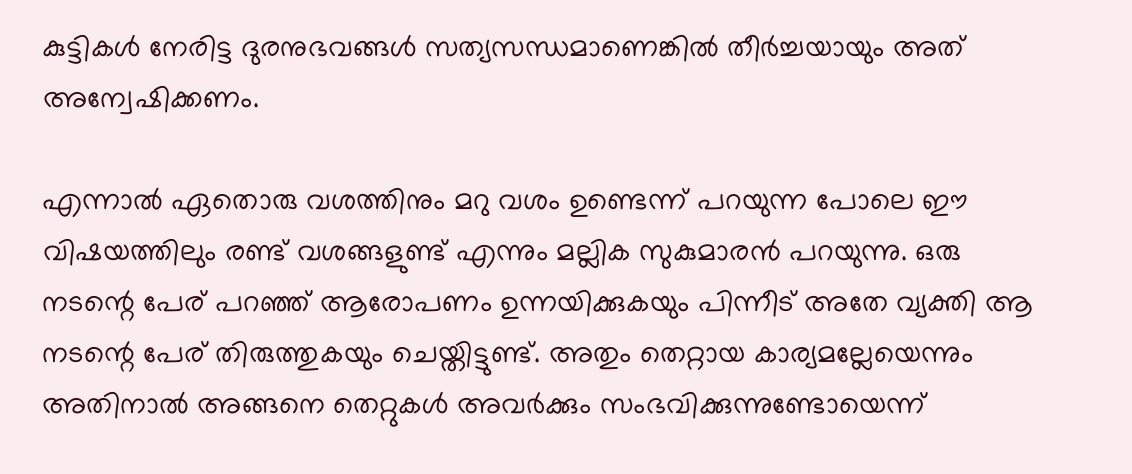കുട്ടികൾ നേരിട്ട ദുരനുഭവങ്ങൾ സത്യസന്ധമാണെങ്കിൽ തീർച്ചയായും അത് അന്വേഷിക്കണം.

എന്നാൽ ഏതൊരു വശത്തിനും മറു വശം ഉണ്ടെന്ന് പറയുന്ന പോലെ ഈ വിഷയത്തിലും രണ്ട് വശങ്ങളുണ്ട് എന്നും മല്ലിക സുകുമാരൻ പറയുന്നു. ഒരു നടന്റെ പേര് പറഞ്ഞ് ആരോപണം ഉന്നയിക്കുകയും പിന്നീട് അതേ വ്യക്തി ആ നടന്റെ പേര് തിരുത്തുകയും ചെയ്തിട്ടുണ്ട്. അതും തെറ്റായ കാര്യമല്ലേയെന്നും അതിനാൽ അങ്ങനെ തെറ്റുകൾ അവർക്കും സംഭവിക്കുന്നുണ്ടോയെന്ന്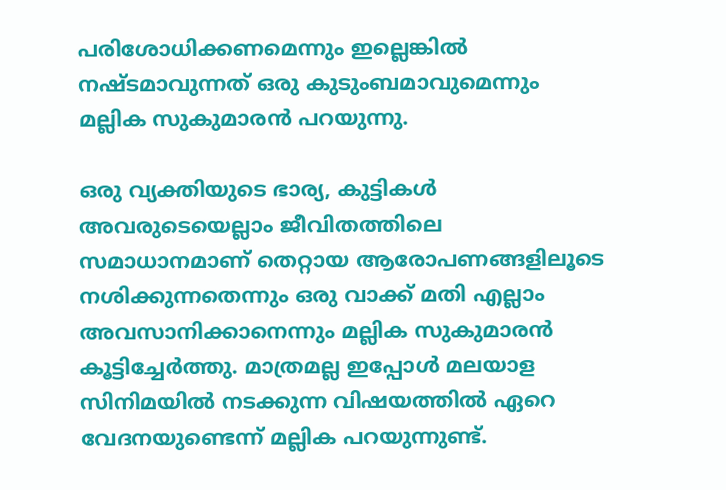പരിശോധിക്കണമെന്നും ഇല്ലെങ്കിൽ നഷ്ടമാവുന്നത് ഒരു കുടുംബമാവുമെന്നും മല്ലിക സുകുമാരൻ പറയുന്നു.

ഒരു വ്യക്തിയുടെ ഭാര്യ, കുട്ടികൾ അവരുടെയെല്ലാം ജീവിതത്തിലെ സമാധാനമാണ് തെറ്റായ ആരോപണങ്ങളിലൂടെ നശിക്കുന്നതെന്നും ഒരു വാക്ക് മതി എല്ലാം അവസാനിക്കാനെന്നും മല്ലിക സുകുമാരൻ കൂട്ടിച്ചേർത്തു. മാത്രമല്ല ഇപ്പോൾ മലയാള സിനിമയിൽ നടക്കുന്ന വിഷയത്തിൽ ഏറെ വേദനയുണ്ടെന്ന് മല്ലിക പറയുന്നുണ്ട്.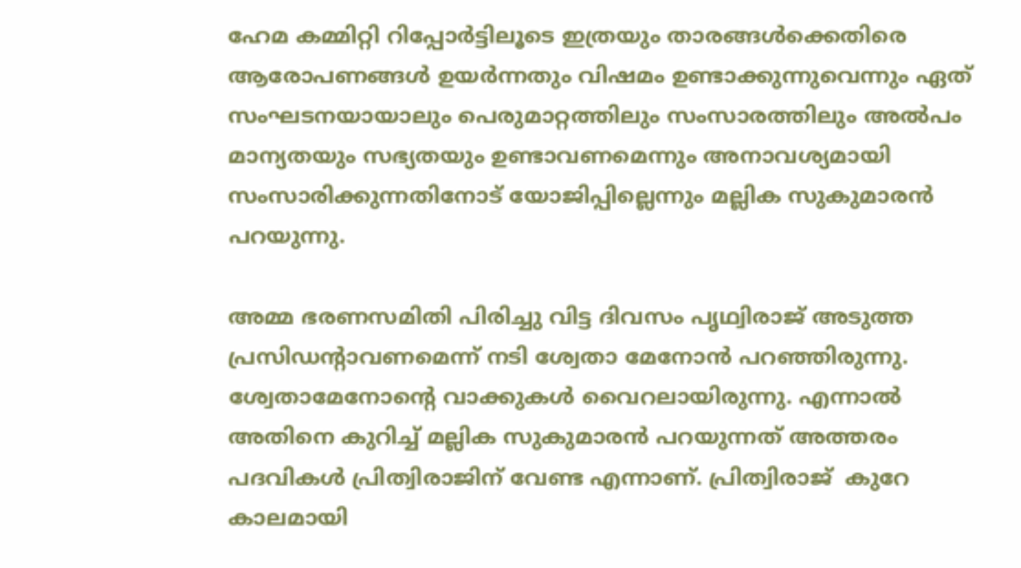ഹേമ കമ്മിറ്റി റിപ്പോർട്ടിലൂടെ ഇത്രയും താരങ്ങൾക്കെതിരെ ആരോപണങ്ങൾ ഉയർന്നതും വിഷമം ഉണ്ടാക്കുന്നുവെന്നും ഏത് സംഘടനയായാലും പെരുമാറ്റത്തിലും സംസാരത്തിലും അൽപം മാന്യതയും സഭ്യതയും ഉണ്ടാവണമെന്നും അനാവശ്യമായി സംസാരിക്കുന്നതിനോട് യോജിപ്പില്ലെന്നും മല്ലിക സുകുമാരൻ പറയുന്നു.

അമ്മ ഭരണസമിതി പിരിച്ചു വിട്ട ദിവസം പൃഥ്വിരാജ് അടുത്ത പ്രസിഡന്റാവണമെന്ന് നടി ശ്വേതാ മേനോൻ പറഞ്ഞിരുന്നു. ശ്വേതാമേനോന്റെ വാക്കുകൾ വൈറലായിരുന്നു. എന്നാൽ അതിനെ കുറിച്ച് മല്ലിക സുകുമാരൻ പറയുന്നത് അത്തരം പദവികൾ പ്രിത്വിരാജിന് വേണ്ട എന്നാണ്. പ്രിത്വിരാജ്  കുറേ കാലമായി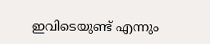ഇവിടെയുണ്ട് എന്നും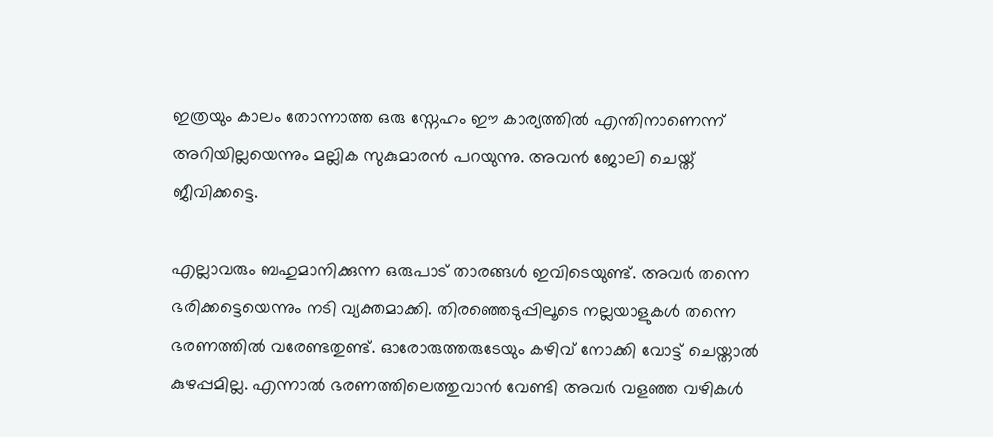ഇത്രയും കാലം തോന്നാത്ത ഒരു സ്നേഹം ഈ കാര്യത്തിൽ എന്തിനാണെന്ന് അറിയില്ലയെന്നും മല്ലിക സുകുമാരൻ പറയുന്നു. അവൻ ജോലി ചെയ്ത് ജീവിക്കട്ടെ.

എല്ലാവരും ബഹുമാനിക്കുന്ന ഒരുപാട് താരങ്ങൾ ഇവിടെയുണ്ട്. അവർ തന്നെ ഭരിക്കട്ടെയെന്നും നടി വ്യക്തമാക്കി. തിരഞ്ഞെടുപ്പിലൂടെ നല്ലയാളുകൾ തന്നെ ഭരണത്തിൽ വരേണ്ടതുണ്ട്. ഓരോരുത്തരുടേയും കഴിവ് നോക്കി വോട്ട് ചെയ്താൽ കുഴപ്പമില്ല. എന്നാൽ ഭരണത്തിലെത്തുവാൻ വേണ്ടി അവർ വളഞ്ഞ വഴികൾ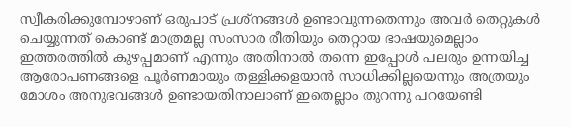സ്വീകരിക്കുമ്പോഴാണ് ഒരുപാട് പ്രശ്നങ്ങൾ ഉണ്ടാവുന്നതെന്നും അവർ തെറ്റുകൾ ചെയ്യുന്നത് കൊണ്ട് മാത്രമല്ല സംസാര രീതിയും തെറ്റായ ഭാഷയുമെല്ലാം ഇത്തരത്തിൽ കുഴപ്പമാണ് എന്നും അതിനാൽ തന്നെ ഇപ്പോൾ പലരും ഉന്നയിച്ച ആരോപണങ്ങളെ പൂർണമായും തള്ളിക്കളയാൻ സാധിക്കില്ലയെന്നും അത്രയും മോശം അനുഭവങ്ങൾ ഉണ്ടായതിനാലാണ് ഇതെല്ലാം തുറന്നു പറയേണ്ടി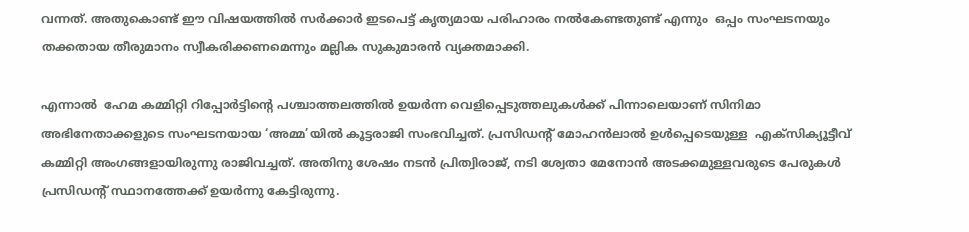വന്നത്. അതുകൊണ്ട് ഈ വിഷയത്തിൽ സർക്കാർ ഇടപെട്ട് കൃത്യമായ പരിഹാരം നൽകേണ്ടതുണ്ട് എന്നും  ഒപ്പം സംഘടനയും തക്കതായ തീരുമാനം സ്വീകരിക്കണമെന്നും മല്ലിക സുകുമാരൻ വ്യക്തമാക്കി.

എന്നാൽ  ഹേമ കമ്മിറ്റി റിപ്പോർട്ടിന്റെ പശ്ചാത്തലത്തിൽ ഉയർന്ന വെളിപ്പെടുത്തലുകൾക്ക്‌ പിന്നാലെയാണ് സിനിമാ അഭിനേതാക്കളുടെ സംഘടനയായ ‘അമ്മ’യിൽ കൂട്ടരാജി സംഭവിച്ചത്. പ്രസിഡന്റ്‌ മോഹൻലാൽ ഉൾപ്പെടെയുള്ള  എക്‌സിക്യൂട്ടീവ്‌ കമ്മിറ്റി അംഗങ്ങളായിരുന്നു രാജിവച്ചത്. അതിനു ശേഷം നടൻ പ്രിത്വിരാജ്, നടി ശ്വേതാ മേനോൻ അടക്കമുള്ളവരുടെ പേരുകൾ പ്രസിഡന്റ് സ്ഥാനത്തേക്ക് ഉയർന്നു കേട്ടിരുന്നു.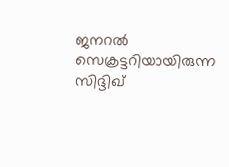ജനറൽ സെക്രട്ടറിയായിരുന്ന സിദ്ദിഖ്‌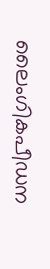ലൈംഗികപീഡന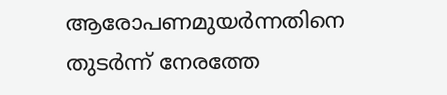ആരോപണമുയർന്നതിനെ തുടർന്ന്‌ നേരത്തേ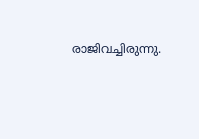രാജിവച്ചിരുന്നു.